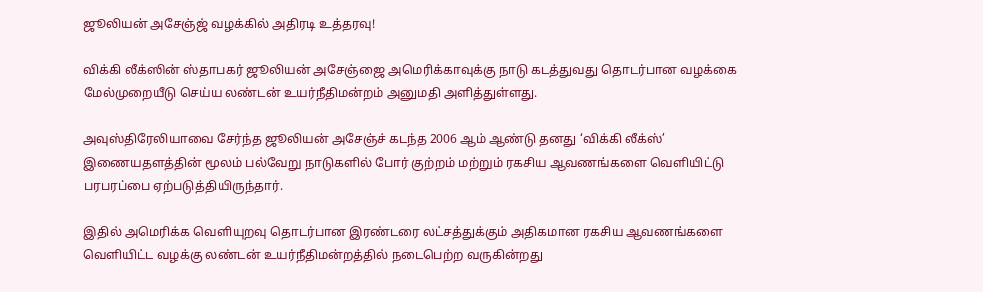ஜூலியன் அசேஞ்ஜ் வழக்கில் அதிரடி உத்தரவு!

விக்கி லீக்ஸின் ஸ்தாபகர் ஜூலியன் அசேஞ்ஜை அமெரிக்காவுக்கு நாடு கடத்துவது தொடர்பான வழக்கை மேல்முறையீடு செய்ய லண்டன் உயர்நீதிமன்றம் அனுமதி அளித்துள்ளது.

அவுஸ்திரேலியாவை சேர்ந்த ஜூலியன் அசேஞ்ச் கடந்த 2006 ஆம் ஆண்டு தனது ‘விக்கி லீக்ஸ்’ இணையதளத்தின் மூலம் பல்வேறு நாடுகளில் போர் குற்றம் மற்றும் ரகசிய ஆவணங்களை வெளியிட்டு பரபரப்பை ஏற்படுத்தியிருந்தார்.

இதில் அமெரிக்க வெளியுறவு தொடர்பான இரண்டரை லட்சத்துக்கும் அதிகமான ரகசிய ஆவணங்களை வெளியிட்ட வழக்கு லண்டன் உயர்நீதிமன்றத்தில் நடைபெற்ற வருகின்றது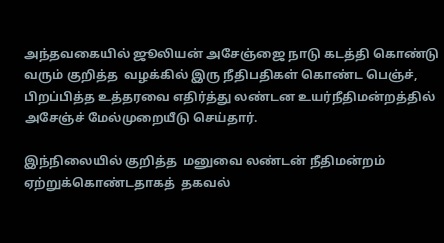அந்தவகையில் ஜூலியன் அசேஞ்ஜை நாடு கடத்தி கொண்டு வரும் குறித்த  வழக்கில் இரு நீதிபதிகள் கொண்ட பெஞ்ச், பிறப்பித்த உத்தரவை எதிர்த்து லண்டன உயர்நீதிமன்றத்தில் அசேஞ்ச் மேல்முறையீடு செய்தார்.

இந்நிலையில் குறித்த  மனுவை லண்டன் நீதிமன்றம் ஏற்றுக்கொண்டதாகத்  தகவல்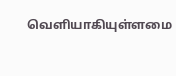வெளியாகியுள்ளமை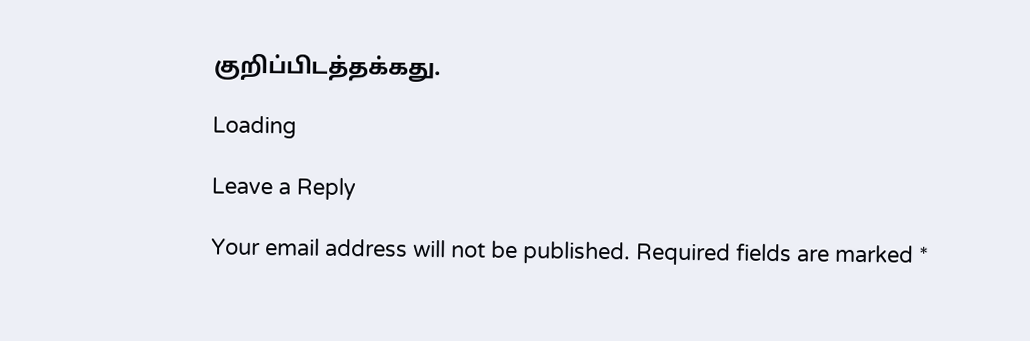குறிப்பிடத்தக்கது.

Loading

Leave a Reply

Your email address will not be published. Required fields are marked *